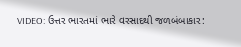VIDEO: ઉત્તર ભારતમાં ભારે વરસાદથી જળબંબાકાર: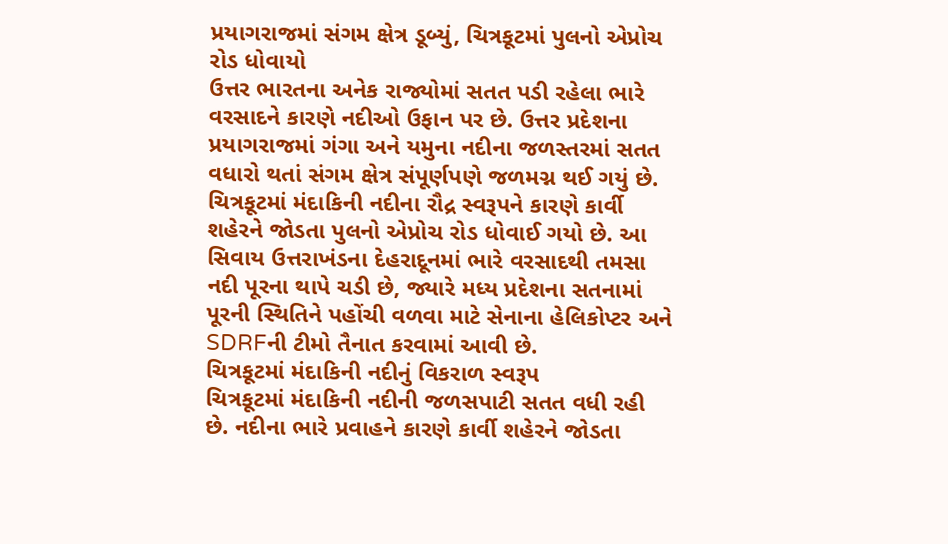પ્રયાગરાજમાં સંગમ ક્ષેત્ર ડૂબ્યું, ચિત્રકૂટમાં પુલનો એપ્રોચ રોડ ધોવાયો
ઉત્તર ભારતના અનેક રાજ્યોમાં સતત પડી રહેલા ભારે વરસાદને કારણે નદીઓ ઉફાન પર છે. ઉત્તર પ્રદેશના પ્રયાગરાજમાં ગંગા અને યમુના નદીના જળસ્તરમાં સતત વધારો થતાં સંગમ ક્ષેત્ર સંપૂર્ણપણે જળમગ્ન થઈ ગયું છે. ચિત્રકૂટમાં મંદાકિની નદીના રૌદ્ર સ્વરૂપને કારણે કાર્વી શહેરને જોડતા પુલનો એપ્રોચ રોડ ધોવાઈ ગયો છે. આ સિવાય ઉત્તરાખંડના દેહરાદૂનમાં ભારે વરસાદથી તમસા નદી પૂરના થાપે ચડી છે, જ્યારે મધ્ય પ્રદેશના સતનામાં પૂરની સ્થિતિને પહોંચી વળવા માટે સેનાના હેલિકોપ્ટર અને SDRFની ટીમો તૈનાત કરવામાં આવી છે.
ચિત્રકૂટમાં મંદાકિની નદીનું વિકરાળ સ્વરૂપ
ચિત્રકૂટમાં મંદાકિની નદીની જળસપાટી સતત વધી રહી છે. નદીના ભારે પ્રવાહને કારણે કાર્વી શહેરને જોડતા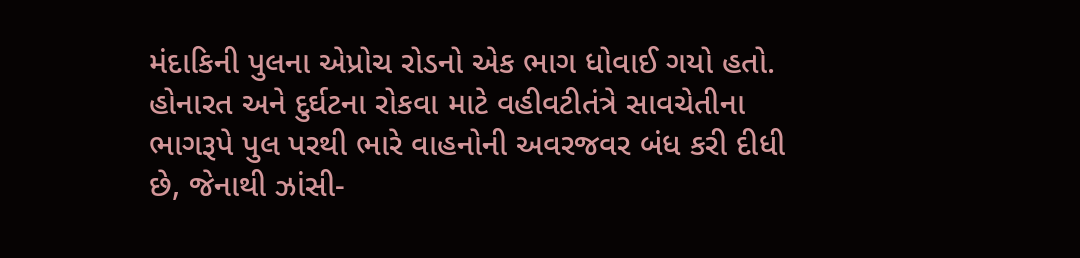મંદાકિની પુલના એપ્રોચ રોડનો એક ભાગ ધોવાઈ ગયો હતો. હોનારત અને દુર્ઘટના રોકવા માટે વહીવટીતંત્રે સાવચેતીના ભાગરૂપે પુલ પરથી ભારે વાહનોની અવરજવર બંધ કરી દીધી છે, જેનાથી ઝાંસી-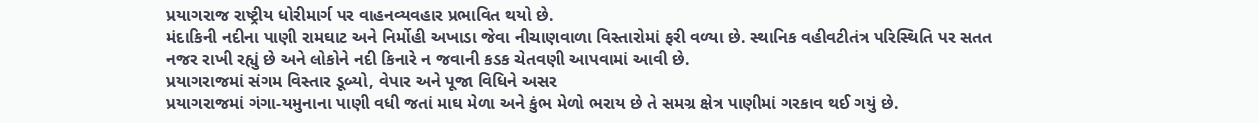પ્રયાગરાજ રાષ્ટ્રીય ધોરીમાર્ગ પર વાહનવ્યવહાર પ્રભાવિત થયો છે.
મંદાકિની નદીના પાણી રામઘાટ અને નિર્મોહી અખાડા જેવા નીચાણવાળા વિસ્તારોમાં ફરી વળ્યા છે. સ્થાનિક વહીવટીતંત્ર પરિસ્થિતિ પર સતત નજર રાખી રહ્યું છે અને લોકોને નદી કિનારે ન જવાની કડક ચેતવણી આપવામાં આવી છે.
પ્રયાગરાજમાં સંગમ વિસ્તાર ડૂબ્યો, વેપાર અને પૂજા વિધિને અસર
પ્રયાગરાજમાં ગંગા-યમુનાના પાણી વધી જતાં માઘ મેળા અને કુંભ મેળો ભરાય છે તે સમગ્ર ક્ષેત્ર પાણીમાં ગરકાવ થઈ ગયું છે.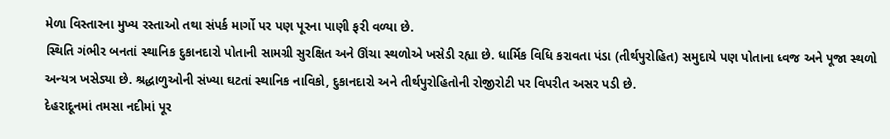મેળા વિસ્તારના મુખ્ય રસ્તાઓ તથા સંપર્ક માર્ગો પર પણ પૂરના પાણી ફરી વળ્યા છે.
સ્થિતિ ગંભીર બનતાં સ્થાનિક દુકાનદારો પોતાની સામગ્રી સુરક્ષિત અને ઊંચા સ્થળોએ ખસેડી રહ્યા છે. ધાર્મિક વિધિ કરાવતા પંડા (તીર્થપુરોહિત) સમુદાયે પણ પોતાના ધ્વજ અને પૂજા સ્થળો અન્યત્ર ખસેડ્યા છે. શ્રદ્ધાળુઓની સંખ્યા ઘટતાં સ્થાનિક નાવિકો, દુકાનદારો અને તીર્થપુરોહિતોની રોજીરોટી પર વિપરીત અસર પડી છે.
દેહરાદૂનમાં તમસા નદીમાં પૂર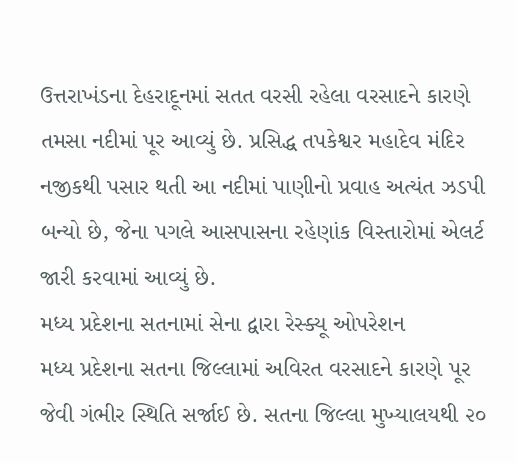ઉત્તરાખંડના દેહરાદૂનમાં સતત વરસી રહેલા વરસાદને કારણે તમસા નદીમાં પૂર આવ્યું છે. પ્રસિદ્ધ તપકેશ્વર મહાદેવ મંદિર નજીકથી પસાર થતી આ નદીમાં પાણીનો પ્રવાહ અત્યંત ઝડપી બન્યો છે, જેના પગલે આસપાસના રહેણાંક વિસ્તારોમાં એલર્ટ જારી કરવામાં આવ્યું છે.
મધ્ય પ્રદેશના સતનામાં સેના દ્વારા રેસ્ક્યૂ ઓપરેશન
મધ્ય પ્રદેશના સતના જિલ્લામાં અવિરત વરસાદને કારણે પૂર જેવી ગંભીર સ્થિતિ સર્જાઈ છે. સતના જિલ્લા મુખ્યાલયથી ૨૦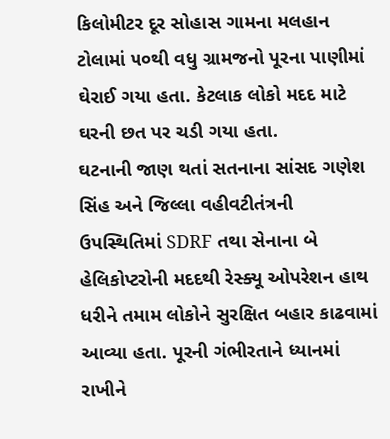કિલોમીટર દૂર સોહાસ ગામના મલહાન ટોલામાં ૫૦થી વધુ ગ્રામજનો પૂરના પાણીમાં ઘેરાઈ ગયા હતા. કેટલાક લોકો મદદ માટે ઘરની છત પર ચડી ગયા હતા.
ઘટનાની જાણ થતાં સતનાના સાંસદ ગણેશ સિંહ અને જિલ્લા વહીવટીતંત્રની ઉપસ્થિતિમાં SDRF તથા સેનાના બે હેલિકોપ્ટરોની મદદથી રેસ્ક્યૂ ઓપરેશન હાથ ધરીને તમામ લોકોને સુરક્ષિત બહાર કાઢવામાં આવ્યા હતા. પૂરની ગંભીરતાને ધ્યાનમાં રાખીને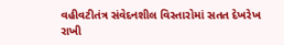વહીવટીતંત્ર સંવેદનશીલ વિસ્તારોમાં સતત દેખરેખ રાખી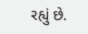રહ્યું છે.